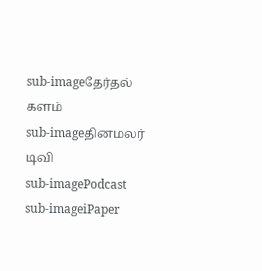sub-imageதேர்தல் களம்
sub-imageதினமலர் டிவி
sub-imagePodcast
sub-imageiPaper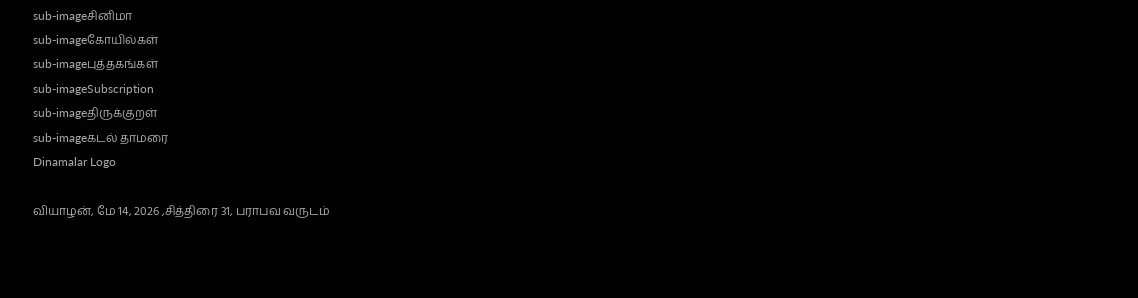sub-imageசினிமா
sub-imageகோயில்கள்
sub-imageபுத்தகங்கள்
sub-imageSubscription
sub-imageதிருக்குறள்
sub-imageகடல் தாமரை
Dinamalar Logo

வியாழன், மே 14, 2026 ,சித்திரை 31, பராபவ வருடம்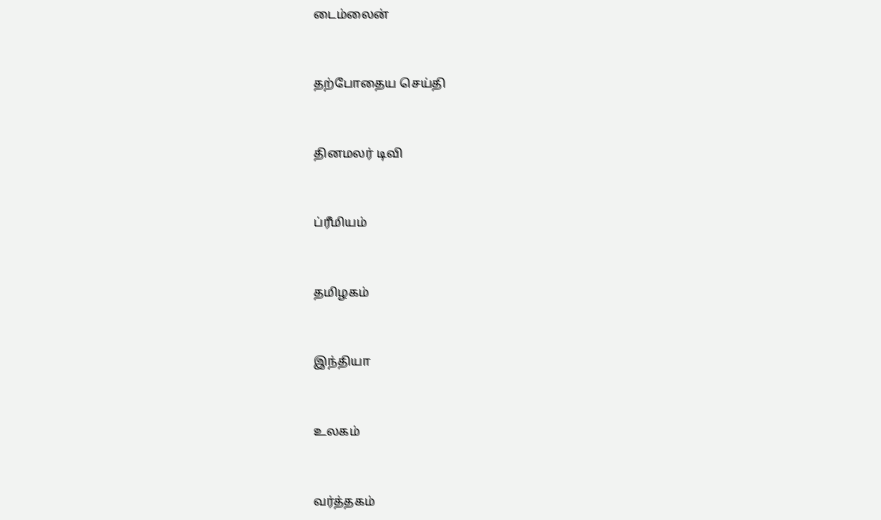டைம்லைன்


தற்போதைய செய்தி


தினமலர் டிவி


ப்ரீமியம்


தமிழகம்


இந்தியா


உலகம்


வர்த்தகம்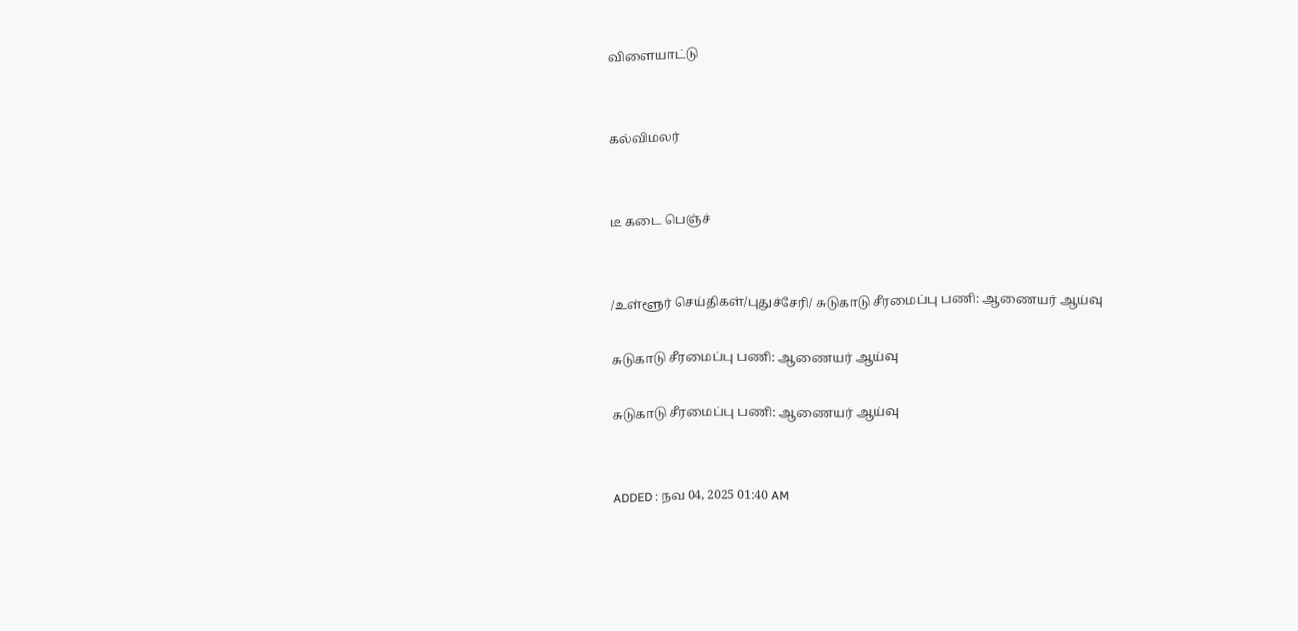விளையாட்டு


கல்விமலர்


டீ கடை பெஞ்ச்


/உள்ளூர் செய்திகள்/புதுச்சேரி/ சுடுகாடு சீரமைப்பு பணி: ஆணையர் ஆய்வு

சுடுகாடு சீரமைப்பு பணி: ஆணையர் ஆய்வு

சுடுகாடு சீரமைப்பு பணி: ஆணையர் ஆய்வு


ADDED : நவ 04, 2025 01:40 AM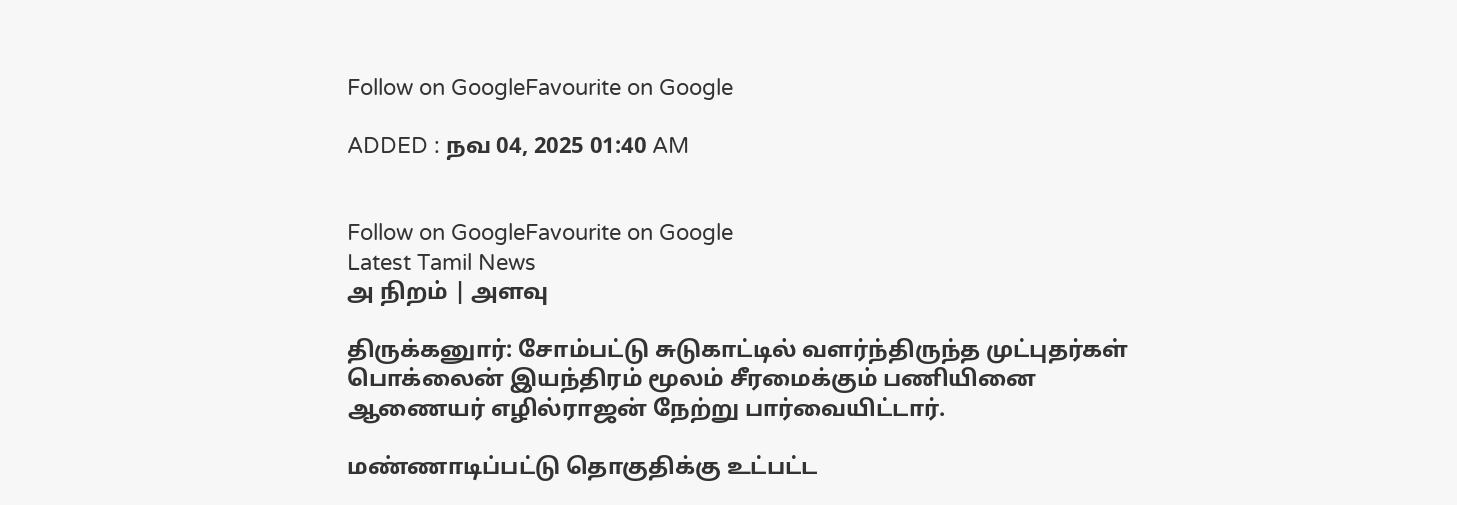Follow on GoogleFavourite on Google

ADDED : நவ 04, 2025 01:40 AM


Follow on GoogleFavourite on Google
Latest Tamil News
அ நிறம் | அளவு

திருக்கனுார்: சோம்பட்டு சுடுகாட்டில் வளர்ந்திருந்த முட்புதர்கள் பொக்லைன் இயந்திரம் மூலம் சீரமைக்கும் பணியினை ஆணையர் எழில்ராஜன் நேற்று பார்வையிட்டார்.

மண்ணாடிப்பட்டு தொகுதிக்கு உட்பட்ட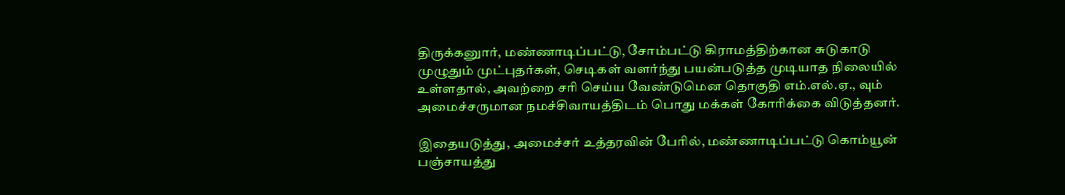திருக்கனுார், மண்ணாடிப்பட்டு, சோம்பட்டு கிராமத்திற்கான சுடுகாடு முழுதும் முட்புதர்கள், செடிகள் வளர்ந்து பயன்படுத்த முடியாத நிலையில் உள்ளதால், அவற்றை சரி செய்ய வேண்டுமென தொகுதி எம்.எல்.ஏ., வும் அமைச்சருமான நமச்சிவாயத்திடம் பொது மக்கள் கோரிக்கை விடுத்தனர்.

இதையடுத்து, அமைச்சர் உத்தரவின் பேரில், மண்ணாடிப்பட்டு கொம்யூன் பஞ்சாயத்து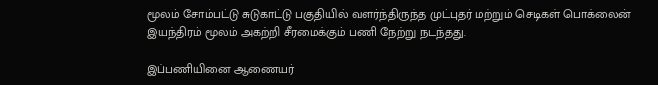மூலம் சோம்பட்டு சுடுகாட்டு பகுதியில் வளர்ந்திருந்த முட்புதர் மற்றும் செடிகள் பொக்லைன் இயந்திரம் மூலம் அகற்றி சீரமைக்கும் பணி நேற்று நடந்தது.

இப்பணியினை ஆணையர்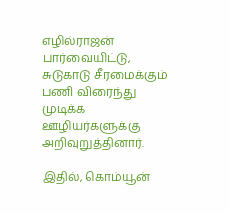எழில்ராஜன் பார்வையிட்டு, சுடுகாடு சீரமைக்கும் பணி விரைந்து முடிக்க ஊழியர்களுக்கு அறிவுறுத்தினார்.

இதில், கொம்யூன்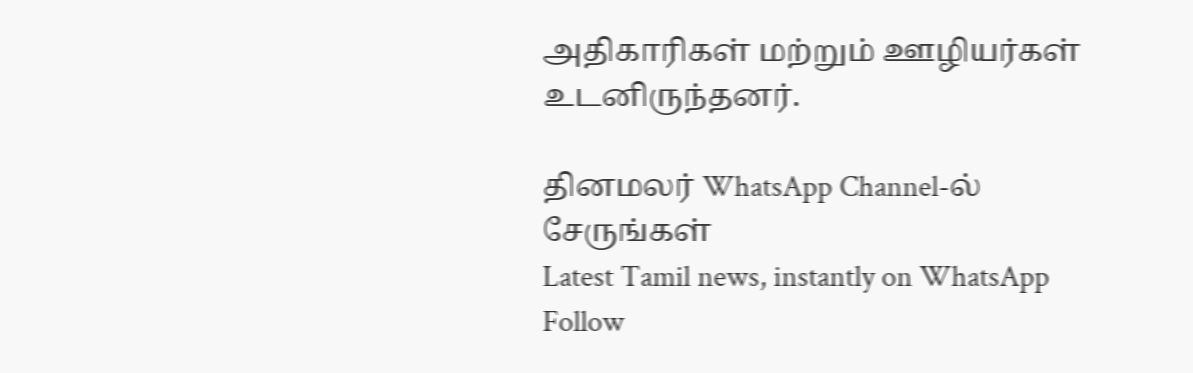அதிகாரிகள் மற்றும் ஊழியர்கள் உடனிருந்தனர்.

தினமலர் WhatsApp Channel-ல் சேருங்கள்
Latest Tamil news, instantly on WhatsApp
Follow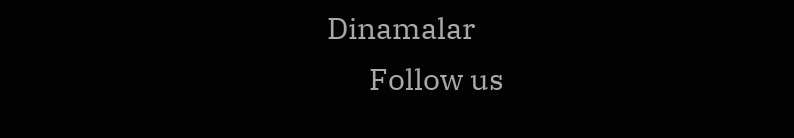Dinamalar
      Follow us